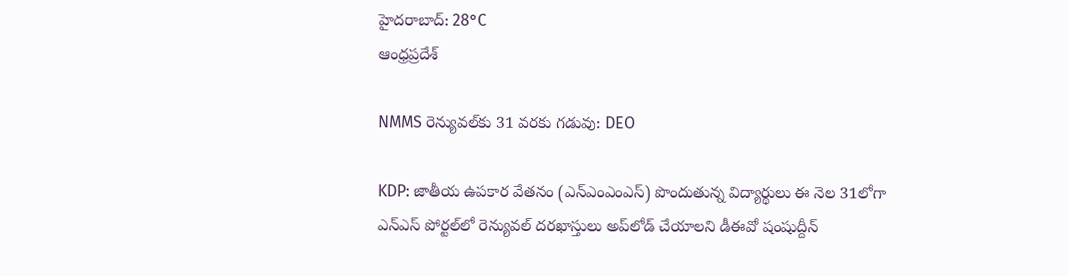హైదరాబాద్: 28°C
ఆంధ్రప్రదేశ్

NMMS రెన్యువల్‌కు 31 వరకు గడువు: DEO

KDP: జాతీయ ఉపకార వేతనం (ఎన్‌ఎంఎంఎస్) పొందుతున్న విద్యార్థులు ఈ నెల 31లోగా ఎన్‌ఎస్‌ పోర్టల్‌లో రెన్యువల్ దరఖాస్తులు అప్‌లోడ్ చేయాలని డీఈవో షంషుద్దీన్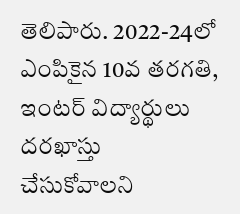తెలిపారు. 2022-24లో ఎంపికైన 10వ తరగతి, ఇంటర్ విద్యార్థులు దరఖాస్తు చేసుకోవాలని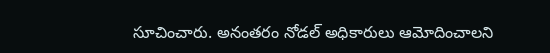సూచించారు. అనంతరం నోడల్ అధికారులు ఆమోదించాలని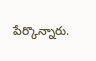పేర్కొన్నారు.